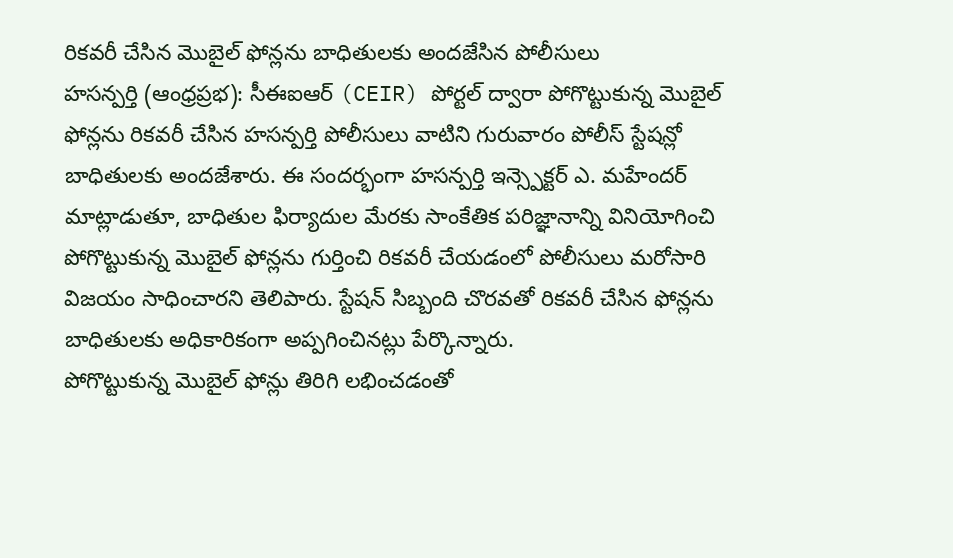రికవరీ చేసిన మొబైల్ ఫోన్లను బాధితులకు అందజేసిన పోలీసులు
హసన్పర్తి (ఆంధ్రప్రభ): సీఈఐఆర్ (CEIR) పోర్టల్ ద్వారా పోగొట్టుకున్న మొబైల్ ఫోన్లను రికవరీ చేసిన హసన్పర్తి పోలీసులు వాటిని గురువారం పోలీస్ స్టేషన్లో బాధితులకు అందజేశారు. ఈ సందర్భంగా హసన్పర్తి ఇన్స్పెక్టర్ ఎ. మహేందర్ మాట్లాడుతూ, బాధితుల ఫిర్యాదుల మేరకు సాంకేతిక పరిజ్ఞానాన్ని వినియోగించి పోగొట్టుకున్న మొబైల్ ఫోన్లను గుర్తించి రికవరీ చేయడంలో పోలీసులు మరోసారి విజయం సాధించారని తెలిపారు. స్టేషన్ సిబ్బంది చొరవతో రికవరీ చేసిన ఫోన్లను బాధితులకు అధికారికంగా అప్పగించినట్లు పేర్కొన్నారు.
పోగొట్టుకున్న మొబైల్ ఫోన్లు తిరిగి లభించడంతో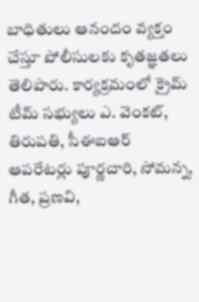బాధితులు ఆనందం వ్యక్తం చేస్తూ పోలీసులకు కృతజ్ఞతలు తెలిపారు. కార్యక్రమంలో క్రైమ్ టీమ్ సభ్యులు ఎ. వెంకట్, తిరుపతి, సీఈఐఆర్ ఆపరేటర్లు పూర్ణచారి, సోమన్న, గీత, ప్రణవి,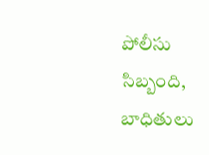పోలీసు సిబ్బంది, బాధితులు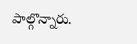పాల్గొన్నారు.